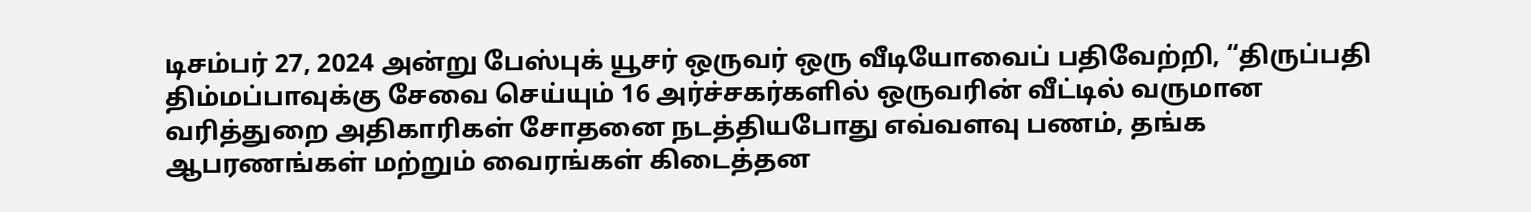டிசம்பர் 27, 2024 அன்று பேஸ்புக் யூசர் ஒருவர் ஒரு வீடியோவைப் பதிவேற்றி, “திருப்பதி திம்மப்பாவுக்கு சேவை செய்யும் 16 அர்ச்சகர்களில் ஒருவரின் வீட்டில் வருமான வரித்துறை அதிகாரிகள் சோதனை நடத்தியபோது எவ்வளவு பணம், தங்க ஆபரணங்கள் மற்றும் வைரங்கள் கிடைத்தன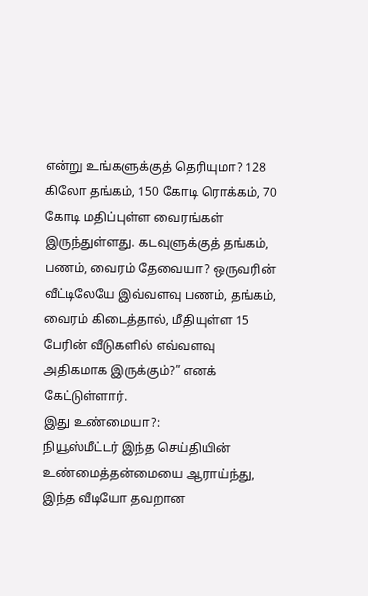என்று உங்களுக்குத் தெரியுமா? 128 கிலோ தங்கம், 150 கோடி ரொக்கம், 70 கோடி மதிப்புள்ள வைரங்கள் இருந்துள்ளது. கடவுளுக்குத் தங்கம், பணம், வைரம் தேவையா? ஒருவரின் வீட்டிலேயே இவ்வளவு பணம், தங்கம், வைரம் கிடைத்தால், மீதியுள்ள 15 பேரின் வீடுகளில் எவ்வளவு அதிகமாக இருக்கும்?” எனக் கேட்டுள்ளார்.
இது உண்மையா?:
நியூஸ்மீட்டர் இந்த செய்தியின் உண்மைத்தன்மையை ஆராய்ந்து, இந்த வீடியோ தவறான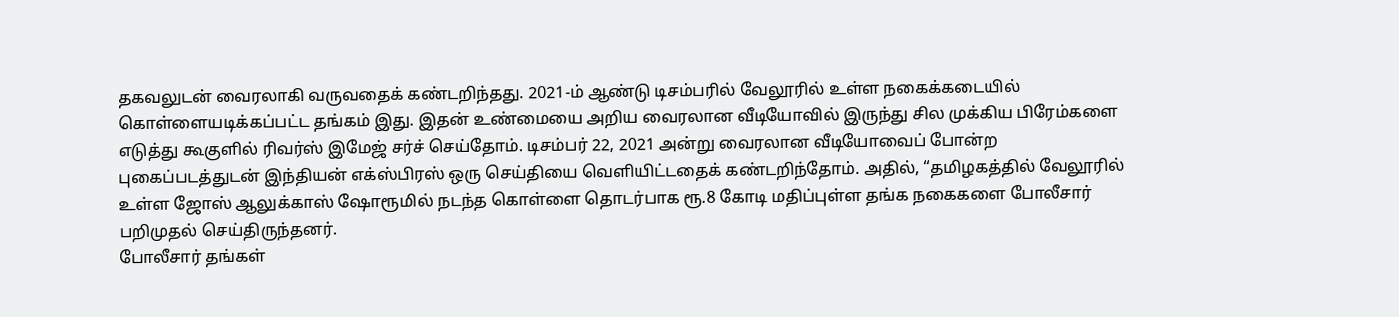தகவலுடன் வைரலாகி வருவதைக் கண்டறிந்தது. 2021-ம் ஆண்டு டிசம்பரில் வேலூரில் உள்ள நகைக்கடையில் கொள்ளையடிக்கப்பட்ட தங்கம் இது. இதன் உண்மையை அறிய வைரலான வீடியோவில் இருந்து சில முக்கிய பிரேம்களை எடுத்து கூகுளில் ரிவர்ஸ் இமேஜ் சர்ச் செய்தோம். டிசம்பர் 22, 2021 அன்று வைரலான வீடியோவைப் போன்ற புகைப்படத்துடன் இந்தியன் எக்ஸ்பிரஸ் ஒரு செய்தியை வெளியிட்டதைக் கண்டறிந்தோம். அதில், “தமிழகத்தில் வேலூரில் உள்ள ஜோஸ் ஆலுக்காஸ் ஷோரூமில் நடந்த கொள்ளை தொடர்பாக ரூ.8 கோடி மதிப்புள்ள தங்க நகைகளை போலீசார் பறிமுதல் செய்திருந்தனர்.
போலீசார் தங்கள்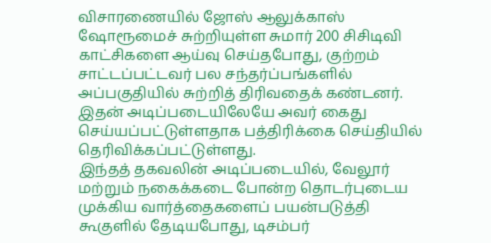விசாரணையில் ஜோஸ் ஆலுக்காஸ் ஷோரூமைச் சுற்றியுள்ள சுமார் 200 சிசிடிவி காட்சிகளை ஆய்வு செய்தபோது, குற்றம் சாட்டப்பட்டவர் பல சந்தர்ப்பங்களில் அப்பகுதியில் சுற்றித் திரிவதைக் கண்டனர். இதன் அடிப்படையிலேயே அவர் கைது செய்யப்பட்டுள்ளதாக பத்திரிக்கை செய்தியில் தெரிவிக்கப்பட்டுள்ளது.
இந்தத் தகவலின் அடிப்படையில், வேலூர் மற்றும் நகைக்கடை போன்ற தொடர்புடைய முக்கிய வார்த்தைகளைப் பயன்படுத்தி கூகுளில் தேடியபோது, டிசம்பர்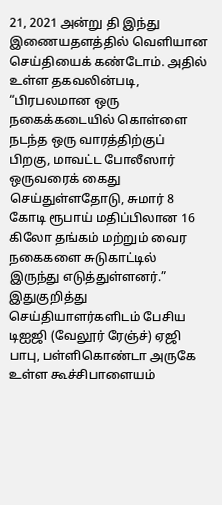21, 2021 அன்று தி இந்து இணையதளத்தில் வெளியான செய்தியைக் கண்டோம். அதில் உள்ள தகவலின்படி, “பிரபலமான ஒரு நகைக்கடையில் கொள்ளை நடந்த ஒரு வாரத்திற்குப் பிறகு, மாவட்ட போலீஸார் ஒருவரைக் கைது செய்துள்ளதோடு, சுமார் 8 கோடி ரூபாய் மதிப்பிலான 16 கிலோ தங்கம் மற்றும் வைர நகைகளை சுடுகாட்டில் இருந்து எடுத்துள்ளனர்.”
இதுகுறித்து செய்தியாளர்களிடம் பேசிய டிஐஜி (வேலூர் ரேஞ்ச்) ஏஜி பாபு, பள்ளிகொண்டா அருகே உள்ள கூச்சிபாளையம்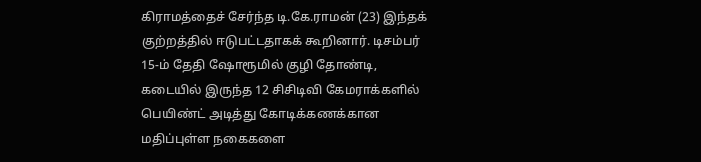கிராமத்தைச் சேர்ந்த டி.கே.ராமன் (23) இந்தக் குற்றத்தில் ஈடுபட்டதாகக் கூறினார். டிசம்பர் 15-ம் தேதி ஷோரூமில் குழி தோண்டி, கடையில் இருந்த 12 சிசிடிவி கேமராக்களில் பெயிண்ட் அடித்து கோடிக்கணக்கான மதிப்புள்ள நகைகளை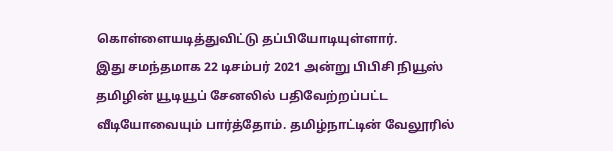கொள்ளையடித்துவிட்டு தப்பியோடியுள்ளார்.
இது சமந்தமாக 22 டிசம்பர் 2021 அன்று பிபிசி நியூஸ் தமிழின் யூடியூப் சேனலில் பதிவேற்றப்பட்ட வீடியோவையும் பார்த்தோம். தமிழ்நாட்டின் வேலூரில்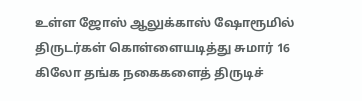உள்ள ஜோஸ் ஆலுக்காஸ் ஷோரூமில் திருடர்கள் கொள்ளையடித்து சுமார் 16 கிலோ தங்க நகைகளைத் திருடிச்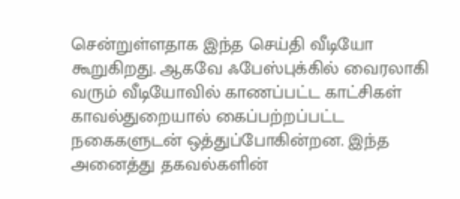சென்றுள்ளதாக இந்த செய்தி வீடியோ கூறுகிறது. ஆகவே ஃபேஸ்புக்கில் வைரலாகி வரும் வீடியோவில் காணப்பட்ட காட்சிகள் காவல்துறையால் கைப்பற்றப்பட்ட நகைகளுடன் ஒத்துப்போகின்றன. இந்த அனைத்து தகவல்களின்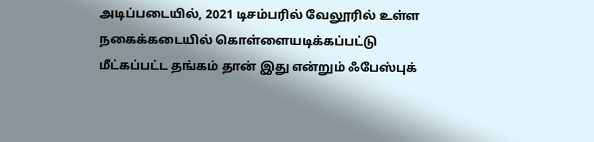அடிப்படையில், 2021 டிசம்பரில் வேலூரில் உள்ள நகைக்கடையில் கொள்ளையடிக்கப்பட்டு மீட்கப்பட்ட தங்கம் தான் இது என்றும் ஃபேஸ்புக்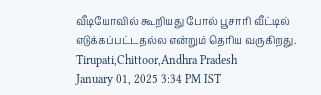வீடியோவில் கூறியது போல் பூசாரி வீட்டில் எடுக்கப்பட்டதல்ல என்றும் தெரிய வருகிறது.
Tirupati,Chittoor,Andhra Pradesh
January 01, 2025 3:34 PM IST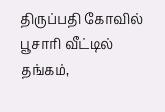திருப்பதி கோவில் பூசாரி வீட்டில் தங்கம்,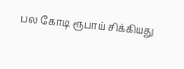பல கோடி ரூபாய் சிக்கியது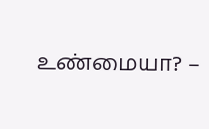உண்மையா? –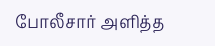போலீசார் அளித்த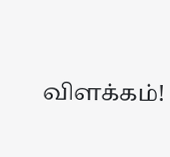விளக்கம்!